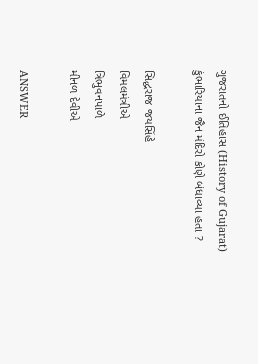ગુજરાતનો ઈતિહાસ (History of Gujarat)
કુંભારિયાના જૈન મંદિરો કોણે બંધાવ્યા હતા ?

સિદ્ધરાજ જયસિંહે
વિમલમંત્રીએ
ત્રિભુવનપાળે
મીનળ દેવીએ

ANSWER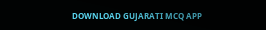DOWNLOAD GUJARATI MCQ APP